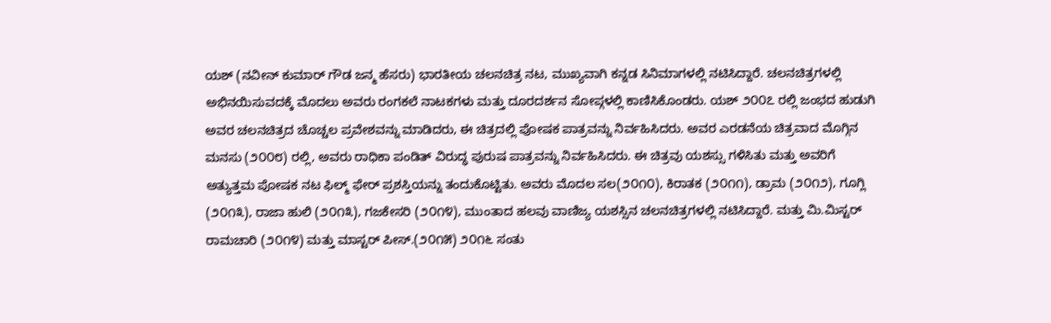ಯಶ್ (ನವೀನ್ ಕುಮಾರ್ ಗೌಡ ಜನ್ಮ ಹೆಸರು) ಭಾರತೀಯ ಚಲನಚಿತ್ರ ನಟ, ಮುಖ್ಯವಾಗಿ ಕನ್ನಡ ಸಿನಿಮಾಗಳಲ್ಲಿ ನಟಿಸಿದ್ದಾರೆ. ಚಲನಚಿತ್ರಗಳಲ್ಲಿ ಅಭಿನಯಿಸುವದಕ್ಕೆ ಮೊದಲು ಅವರು ರಂಗಕಲೆ ನಾಟಕಗಳು ಮತ್ತು ದೂರದರ್ಶನ ಸೋಪ್ಗಳಲ್ಲಿ ಕಾಣಿಸಿಕೊಂಡರು. ಯಶ್ ೨೦೦೭ ರಲ್ಲಿ ಜಂಭದ ಹುಡುಗಿ ಅವರ ಚಲನಚಿತ್ರದ ಚೊಚ್ಚಲ ಪ್ರವೇಶವನ್ನು ಮಾಡಿದರು, ಈ ಚಿತ್ರದಲ್ಲಿ ಪೋಷಕ ಪಾತ್ರವನ್ನು ನಿರ್ವಹಿಸಿದರು. ಅವರ ಎರಡನೆಯ ಚಿತ್ರವಾದ ಮೊಗ್ಗಿನ ಮನಸು (೨೦೦೮) ರಲ್ಲಿ, ಅವರು ರಾಧಿಕಾ ಪಂಡಿತ್ ವಿರುದ್ಧ ಪುರುಷ ಪಾತ್ರವನ್ನು ನಿರ್ವಹಿಸಿದರು. ಈ ಚಿತ್ರವು ಯಶಸ್ಸು ಗಳಿಸಿತು ಮತ್ತು ಅವರಿಗೆ ಅತ್ಯುತ್ತಮ ಪೋಷಕ ನಟ ಫಿಲ್ಮ್ ಫೇರ್ ಪ್ರಶಸ್ತಿಯನ್ನು ತಂದುಕೊಟ್ಟಿತು. ಅವರು ಮೊದಲ ಸಲ(೨೦೧೦), ಕಿರಾತಕ (೨೦೧೧), ಡ್ರಾಮ (೨೦೧೨), ಗೂಗ್ಲಿ (೨೦೧೩), ರಾಜಾ ಹುಲಿ (೨೦೧೩), ಗಜಕೇಸರಿ (೨೦೧೪), ಮುಂತಾದ ಹಲವು ವಾಣಿಜ್ಯ ಯಶಸ್ಸಿನ ಚಲನಚಿತ್ರಗಳಲ್ಲಿ ನಟಿಸಿದ್ದಾರೆ. ಮತ್ತು ಮಿ.ಮಿಸ್ಟರ್ ರಾಮಚಾರಿ (೨೦೧೪) ಮತ್ತು ಮಾಸ್ಟರ್ ಪೀಸ್.(೨೦೧೫) ೨೦೧೬ ಸಂತು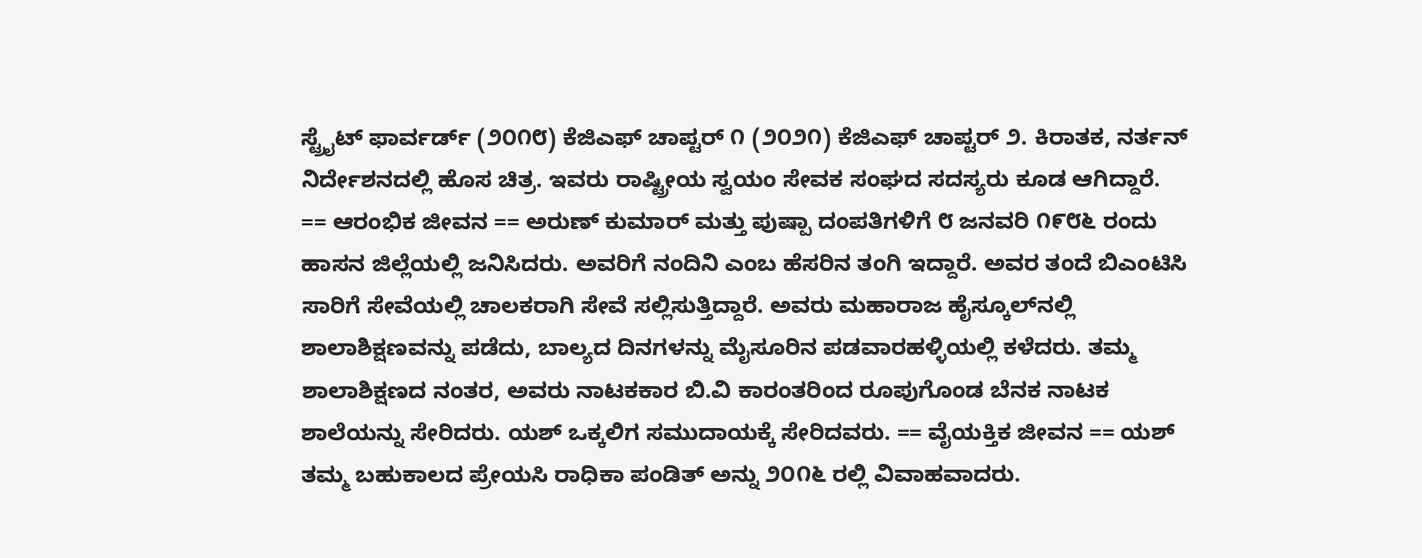ಸ್ಟ್ರೈಟ್ ಫಾರ್ವರ್ಡ್ (೨೦೧೮) ಕೆಜಿಎಫ್ ಚಾಪ್ಟರ್ ೧ (೨೦೨೧) ಕೆಜಿಎಫ್ ಚಾಪ್ಟರ್ ೨. ಕಿರಾತಕ, ನರ್ತನ್ ನಿರ್ದೇಶನದಲ್ಲಿ ಹೊಸ ಚಿತ್ರ. ಇವರು ರಾಷ್ಟ್ರೀಯ ಸ್ವಯಂ ಸೇವಕ ಸಂಘದ ಸದಸ್ಯರು ಕೂಡ ಆಗಿದ್ದಾರೆ. == ಆರಂಭಿಕ ಜೀವನ == ಅರುಣ್ ಕುಮಾರ್ ಮತ್ತು ಪುಷ್ಪಾ ದಂಪತಿಗಳಿಗೆ ೮ ಜನವರಿ ೧೯೮೬ ರಂದು ಹಾಸನ ಜಿಲ್ಲೆಯಲ್ಲಿ ಜನಿಸಿದರು. ಅವರಿಗೆ ನಂದಿನಿ ಎಂಬ ಹೆಸರಿನ ತಂಗಿ ಇದ್ದಾರೆ. ಅವರ ತಂದೆ ಬಿಎಂಟಿಸಿ ಸಾರಿಗೆ ಸೇವೆಯಲ್ಲಿ ಚಾಲಕರಾಗಿ ಸೇವೆ ಸಲ್ಲಿಸುತ್ತಿದ್ದಾರೆ. ಅವರು ಮಹಾರಾಜ ಹೈಸ್ಕೂಲ್‌ನಲ್ಲಿ ಶಾಲಾಶಿಕ್ಷಣವನ್ನು ಪಡೆದು, ಬಾಲ್ಯದ ದಿನಗಳನ್ನು ಮೈಸೂರಿನ ಪಡವಾರಹಳ್ಳಿಯಲ್ಲಿ ಕಳೆದರು. ತಮ್ಮ ಶಾಲಾಶಿಕ್ಷಣದ ನಂತರ, ಅವರು ನಾಟಕಕಾರ ಬಿ.ವಿ ಕಾರಂತರಿಂದ ರೂಪುಗೊಂಡ ಬೆನಕ ನಾಟಕ ಶಾಲೆಯನ್ನು ಸೇರಿದರು. ಯಶ್ ಒಕ್ಕಲಿಗ ಸಮುದಾಯಕ್ಕೆ ಸೇರಿದವರು. == ವೈಯಕ್ತಿಕ ಜೀವನ == ಯಶ್ ತಮ್ಮ ಬಹುಕಾಲದ ಪ್ರೇಯಸಿ ರಾಧಿಕಾ ಪಂಡಿತ್ ಅನ್ನು ೨೦೧೬ ರಲ್ಲಿ ವಿವಾಹವಾದರು.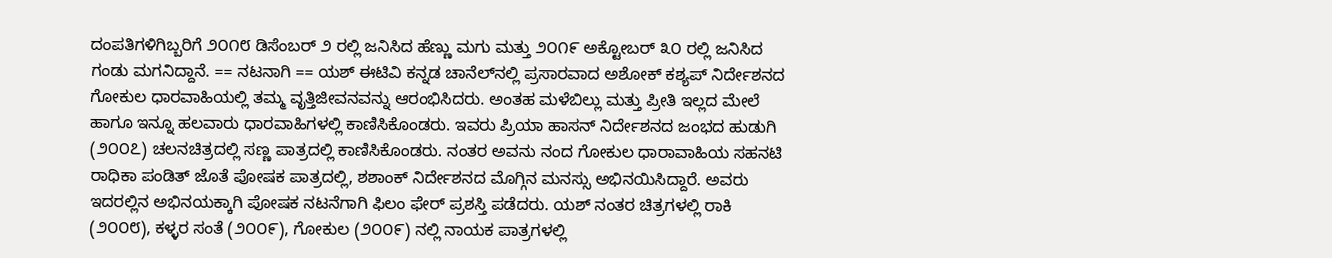ದಂಪತಿಗಳಿಗಿಬ್ಬರಿಗೆ ೨೦೧೮ ಡಿಸೆಂಬರ್ ೨ ರಲ್ಲಿ ಜನಿಸಿದ ಹೆಣ್ಣು ಮಗು ಮತ್ತು ೨೦೧೯ ಅಕ್ಟೋಬರ್ ೩೦‌‌ ರಲ್ಲಿ ಜನಿಸಿದ ಗಂಡು ಮಗನಿದ್ದಾನೆ. == ನಟನಾಗಿ == ಯಶ್ ಈಟಿವಿ ಕನ್ನಡ ಚಾನೆಲ್‌ನಲ್ಲಿ ಪ್ರಸಾರವಾದ ಅಶೋಕ್ ಕಶ್ಯಪ್ ನಿರ್ದೇಶನದ ಗೋಕುಲ ಧಾರವಾಹಿಯಲ್ಲಿ ತಮ್ಮ ವೃತ್ತಿಜೀವನವನ್ನು ಆರಂಭಿಸಿದರು. ಅಂತಹ ಮಳೆಬಿಲ್ಲು ಮತ್ತು ಪ್ರೀತಿ ಇಲ್ಲದ ಮೇಲೆ ಹಾಗೂ ಇನ್ನೂ ಹಲವಾರು ಧಾರವಾಹಿಗಳಲ್ಲಿ ಕಾಣಿಸಿಕೊಂಡರು. ಇವರು ಪ್ರಿಯಾ ಹಾಸನ್ ನಿರ್ದೇಶನದ ಜಂಭದ ಹುಡುಗಿ (೨೦೦೭) ಚಲನಚಿತ್ರದಲ್ಲಿ ಸಣ್ಣ ಪಾತ್ರದಲ್ಲಿ ಕಾಣಿಸಿಕೊಂಡರು. ನಂತರ ಅವನು ನಂದ ಗೋಕುಲ ಧಾರಾವಾಹಿಯ ಸಹನಟಿ ರಾಧಿಕಾ ಪಂಡಿತ್ ಜೊತೆ ಪೋಷಕ ಪಾತ್ರದಲ್ಲಿ, ಶಶಾಂಕ್ ನಿರ್ದೇಶನದ ಮೊಗ್ಗಿನ ಮನಸ್ಸು ಅಭಿನಯಿಸಿದ್ದಾರೆ. ಅವರು ಇದರಲ್ಲಿನ ಅಭಿನಯಕ್ಕಾಗಿ ಪೋಷಕ ನಟನೆಗಾಗಿ ಫಿಲಂ ಫೇರ್ ಪ್ರಶಸ್ತಿ ಪಡೆದರು. ಯಶ್ ನಂತರ ಚಿತ್ರಗಳಲ್ಲಿ ರಾಕಿ (೨೦೦೮), ಕಳ್ಳರ ಸಂತೆ (೨೦೦೯), ಗೋಕುಲ (೨೦೦೯) ನಲ್ಲಿ ನಾಯಕ ಪಾತ್ರಗಳಲ್ಲಿ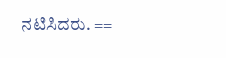ನಟಿಸಿದರು. ==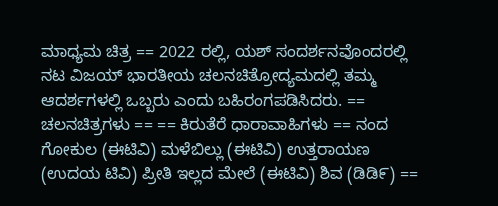ಮಾಧ್ಯಮ ಚಿತ್ರ == 2022 ರಲ್ಲಿ, ಯಶ್ ಸಂದರ್ಶನವೊಂದರಲ್ಲಿ ನಟ ವಿಜಯ್ ಭಾರತೀಯ ಚಲನಚಿತ್ರೋದ್ಯಮದಲ್ಲಿ ತಮ್ಮ ಆದರ್ಶಗಳಲ್ಲಿ ಒಬ್ಬರು ಎಂದು ಬಹಿರಂಗಪಡಿಸಿದರು. == ಚಲನಚಿತ್ರಗಳು == == ಕಿರುತೆರೆ ಧಾರಾವಾಹಿಗಳು == ನಂದ ಗೋಕುಲ (ಈಟಿವಿ) ಮಳೆಬಿಲ್ಲು (ಈಟಿವಿ) ಉತ್ತರಾಯಣ (ಉದಯ ಟಿವಿ) ಪ್ರೀತಿ ಇಲ್ಲದ ಮೇಲೆ (ಈಟಿವಿ) ಶಿವ (ಡಿಡಿ೯) ==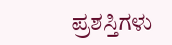ಪ್ರಶಸ್ತಿಗಳು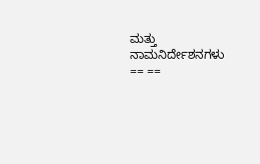ಮತ್ತು ನಾಮನಿರ್ದೇಶನಗಳು == ==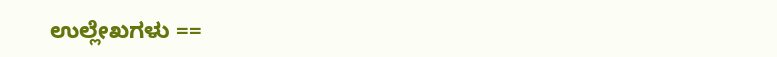ಉಲ್ಲೇಖಗಳು ==